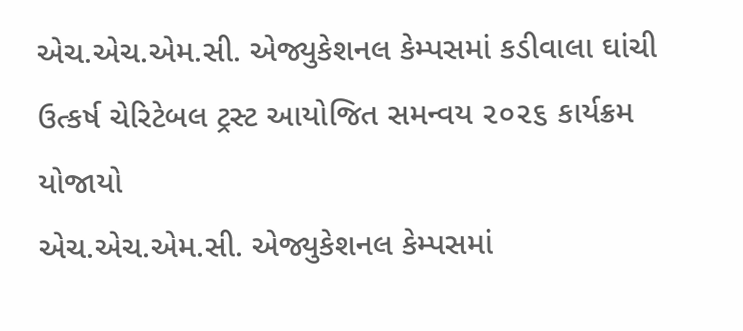એચ.એચ.એમ.સી. એજ્યુકેશનલ કેમ્પસમાં કડીવાલા ઘાંચી ઉત્કર્ષ ચેરિટેબલ ટ્રસ્ટ આયોજિત સમન્વય ૨૦૨૬ કાર્યક્રમ યોજાયો
એચ.એચ.એમ.સી. એજ્યુકેશનલ કેમ્પસમાં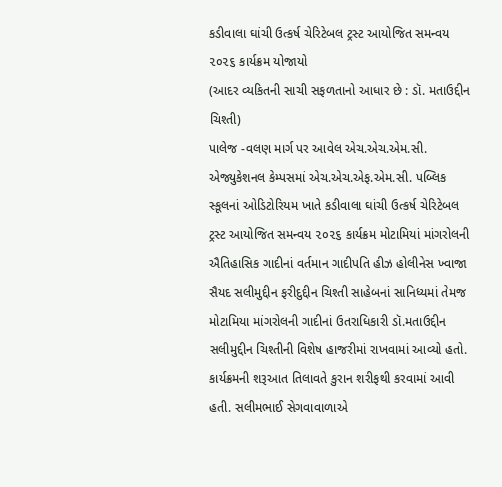કડીવાલા ઘાંચી ઉત્કર્ષ ચેરિટેબલ ટ્રસ્ટ આયોજિત સમન્વય ૨૦૨૬ કાર્યક્રમ યોજાયો
(આદર વ્યકિતની સાચી સફળતાનો આધાર છે : ડૉ. મતાઉદ્દીન ચિશ્તી)
પાલેજ -વલણ માર્ગ પર આવેલ એચ.એચ.એમ.સી. એજ્યુકેશનલ કેમ્પસમાં એચ.એચ.એફ.એમ.સી. પબ્લિક સ્કૂલનાં ઓડિટોરિયમ ખાતે કડીવાલા ઘાંચી ઉત્કર્ષ ચેરિટેબલ ટ્રસ્ટ આયોજિત સમન્વય ૨૦૨૬ કાર્યક્રમ મોટામિયાં માંગરોલની ઐતિહાસિક ગાદીનાં વર્તમાન ગાદીપતિ હીઝ હોલીનેસ ખ્વાજા સૈયદ સલીમુદ્દીન ફરીદુદ્દીન ચિશ્તી સાહેબનાં સાનિધ્યમાં તેમજ મોટામિયા માંગરોલની ગાદીનાં ઉતરાધિકારી ડૉ.મતાઉદ્દીન સલીમુદ્દીન ચિશ્તીની વિશેષ હાજરીમાં રાખવામાં આવ્યો હતો.
કાર્યક્રમની શરૂઆત તિલાવતે કુરાન શરીફથી કરવામાં આવી હતી. સલીમભાઈ સેગવાવાળાએ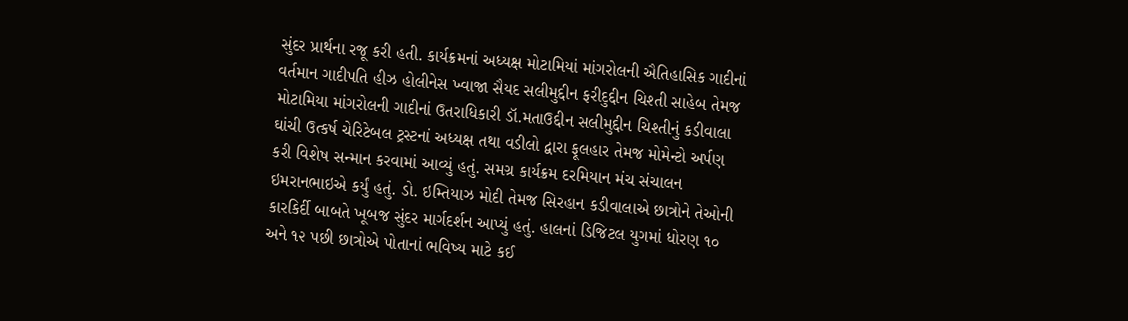સુંદર પ્રાર્થના રજૂ કરી હતી. કાર્યક્રમનાં અધ્યક્ષ મોટામિયાં માંગરોલની ઐતિહાસિક ગાદીનાં વર્તમાન ગાદીપતિ હીઝ હોલીનેસ ખ્વાજા સૈયદ સલીમુદ્દીન ફરીદુદ્દીન ચિશ્તી સાહેબ તેમજ મોટામિયા માંગરોલની ગાદીનાં ઉતરાધિકારી ડૉ.મતાઉદ્દીન સલીમુદ્દીન ચિશ્તીનું કડીવાલા ઘાંચી ઉત્કર્ષ ચેરિટેબલ ટ્રસ્ટનાં અધ્યક્ષ તથા વડીલો દ્વારા ફૂલહાર તેમજ મોમેન્ટો અર્પણ કરી વિશેષ સન્માન કરવામાં આવ્યું હતું. સમગ્ર કાર્યક્રમ દરમિયાન મંચ સંચાલન ઇમરાનભાઇએ કર્યું હતું. ડો. ઇમ્તિયાઝ મોદી તેમજ સિરહાન કડીવાલાએ છાત્રોને તેઓની કારકિર્દી બાબતે ખૂબજ સુંદર માર્ગદર્શન આપ્યું હતું. હાલનાં ડિજિટલ યુગમાં ધોરણ ૧૦ અને ૧૨ પછી છાત્રોએ પોતાનાં ભવિષ્ય માટે કઈ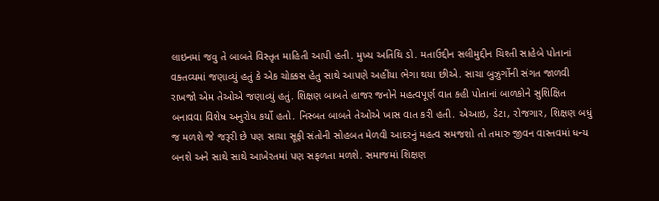લાઇનમાં જવુ તે બાબતે વિસ્તૃત માહિતી આપી હતી. મુખ્ય અતિથિ ડો. મતાઉદ્દીન સલીમુદ્દીન ચિશ્તી સાહેબે પોતાનાં વક્તવ્યમાં જણાવ્યું હતું કે એક ચોક્કસ હેતુ સાથે આપણે અહીંયા ભેગા થયા છીએ. સાચા બુઝુર્ગોની સંગત જાળવી રાખજો એમ તેઓએ જણાવ્યું હતું. શિક્ષણ બાબતે હાજર જનોને મહત્વપૂર્ણ વાત કહી પોતાનાં બાળકોને સુશિક્ષિત બનાવવા વિશેષ અનુરોધ કર્યો હતો. નિસ્બત બાબતે તેઓએ ખાસ વાત કરી હતી. એઆઇ, ડેટા, રોજગાર, શિક્ષણ બધું જ મળશે જે જરૂરી છે પણ સાચા સૂફી સંતોની સોહબત મેળવી આદરનું મહત્વ સમજશો તો તમારુ જીવન વાસ્તવમાં ધન્ય બનશે અને સાથે સાથે આખેરતમાં પણ સફળતા મળશે. સમાજમાં શિક્ષણ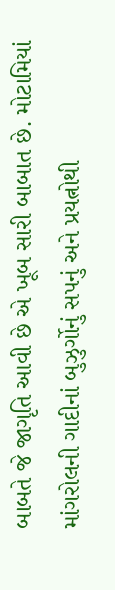બાબતે જે જાગૃતિ આવી છે એ ખૂબ સારી બાબાત છે. મોટામિયાં માંગરોલની ગાદીનાં બુઝુર્ગોનું સપનું અને પ્રયત્નોથી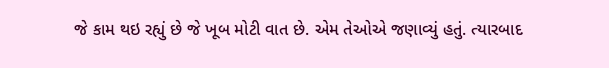જે કામ થઇ રહ્યું છે જે ખૂબ મોટી વાત છે. એમ તેઓએ જણાવ્યું હતું. ત્યારબાદ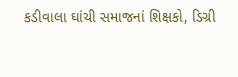કડીવાલા ઘાંચી સમાજનાં શિક્ષકો, ડિગ્રી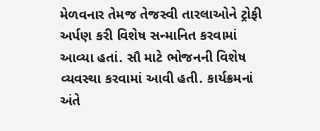મેળવનાર તેમજ તેજસ્વી તારલાઓને ટ્રોફી અર્પણ કરી વિશેષ સન્માનિત કરવામાં આવ્યા હતાં. સૌ માટે ભોજનની વિશેષ વ્યવસ્થા કરવામાં આવી હતી. કાર્યક્રમનાં અંતે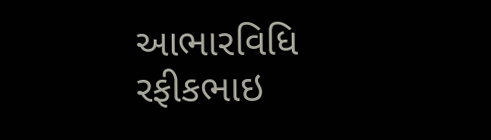આભારવિધિ રફીકભાઇ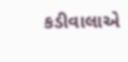કડીવાલાએ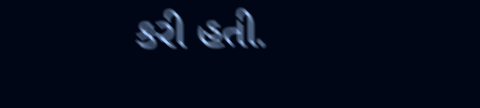કરી હતી.